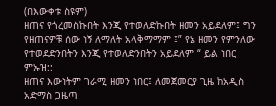(በእውቀቱ ስዩም)
ዘጠና የጎረመስኩበት እንጂ የተወለድኩበት ዘመን አይደለም፤ ግን የዘጠናዎቹ ሰው ነኝ ለማለት አላቅማማም ፤” የኔ ዘመን የምንለው የተወደድንበትን እንጂ የተወለድንበትን አይደለም “ ይል ነበር ምኡዝ::
ዘጠና እውነትም ገራሚ ዘመን ነበር፤ ለመጀመርያ ጊዜ ከአዲስ አድማስ ጋዜጣ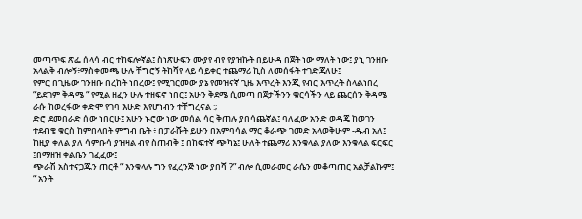መጣጥፍ ጽፌ ሰላሳ ብር ተከፍሎኛል፤ ስነጽሁፍን ሙያየ ብየ የያዝኩት በይሁዳ በጀት ነው ማለት ነው፤ ያኒ ገንዘቡ አላልቅ ብሎኝ፥ማስቀመጫ ሁሉ ቸግሮኝ ትከሻየ ላይ ሳይቀር ተጨማሪ ኪስ ለመሰፋት ተገድጃለሁ፤
የምር በጊዜው ገንዘቡ በረከት ነበረው፤ የሚገርመው ያኔ የመዝናኛ ጊዜ እጥረት እንጂ የብር እጥረት ስላልነበረ “ይደገም ቅዳሜ “ የሚል ዘፈን ሁሉ ተዘፍኖ ነበር፤ አሁን ቅደሜ ሲመጣ በጀታችንን ቁርሳችን ላይ ጨርሰን ቅዳሜ ራሱ ከወረፋው ቀድሞ የገባ እሁድ እየሆነብን ተቸግረናል :;
ድሮ ደመበራድ ሰው ነበርሁ፤ አሁን ኑሮው ነው መሰል ሳር ቅጠሉ ያበሳጨኛል፤ ባለፈው አንድ ወዳጄ ከወገን ተደብቄ ቁርስ ከምበላበት ምግብ ቤት ፥ በፓራሹት ይሁን በአምባሳል ማር ቆራጭ ገመድ አላወቅሁም -ዱብ አለ፤ ከዚያ ቀለል ያለ ሳምቡሳ ያዝዛል ብየ ስጠብቅ ፤ በከፍተኛ ጭካኔ፤ ሁለት ተጨማሪ እንቁላል ያለው እንቁላል ፍርፍር ፤በማዘዝ ቀልቤን ገፈፈው፤
ጭራሽ አስተናጋጁን ጠርቶ “ እንቁላሉ ግን የፈረንጅ ነው ያበሻ ?” ብሎ ሲመራመር ራሴን መቆጣጠር አልቻልኩም፤
“ አንት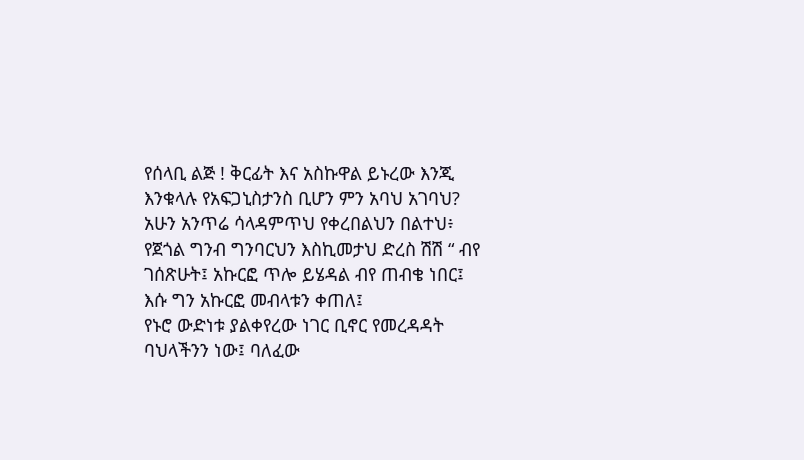የሰላቢ ልጅ ! ቅርፊት እና አስኩዋል ይኑረው እንጂ እንቁላሉ የአፍጋኒስታንስ ቢሆን ምን አባህ አገባህ? አሁን አንጥሬ ሳላዳምጥህ የቀረበልህን በልተህ፥ የጀጎል ግንብ ግንባርህን እስኪመታህ ድረስ ሽሽ “ ብየ ገሰጽሁት፤ አኩርፎ ጥሎ ይሄዳል ብየ ጠብቄ ነበር፤ እሱ ግን አኩርፎ መብላቱን ቀጠለ፤
የኑሮ ውድነቱ ያልቀየረው ነገር ቢኖር የመረዳዳት ባህላችንን ነው፤ ባለፈው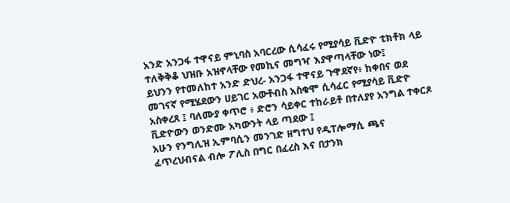አንድ አንጋፋ ተዋናይ ምኒባስ አባርረው ሲሳፈሩ የሚያሳይ ቪድዮ ቲክቶክ ላይ ተለቅቅቆ ህዝቡ አዝኖላቸው የመኪና መግዣ እያዋጣላቸው ነው፤
ይህንን የተመለከተ አንድ ድህረ- አንጋፋ ተዋናይ ጉዋደኛየ፥ ከቀበና ወደ መገናኛ የሚሄደውን ሀይገር አውቶብስ አስቁሞ ሲሳፈር የሚያሳይ ቪድዮ አስቀረጸ ፤ ባለሙያ ቀጥሮ ፥ ድሮን ሳይቀር ተከራይቶ በተለያየ አንግል ተቀርጾ ቪድዮውን ወንድሙ አካውንት ላይ ጣደው ፤
አሁን የንግሊዝ ኢምባሲን መንገድ ዘግተህ የዲፐሎማሲ ጫና ፈጥረህብናል ብሎ ፖሊስ በግር በፈረስ እና በታንክ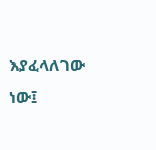እያፈላለገው ነው፤